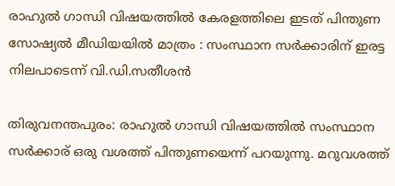രാഹുൽ ഗാന്ധി വിഷയത്തിൽ കേരളത്തിലെ ഇടത് പിന്തുണ സോഷ്യൽ മീഡിയയിൽ മാത്രം : സംസ്ഥാന സർക്കാരിന് ഇരട്ട നിലപാടെന്ന് വി.ഡി.സതീശൻ

തിരുവനന്തപുരം: രാഹുൽ ഗാന്ധി വിഷയത്തിൽ സംസ്ഥാന സർക്കാര്‌ ഒരു വശത്ത് പിന്തുണയെന്ന് പറയുന്നു. മറുവശത്ത്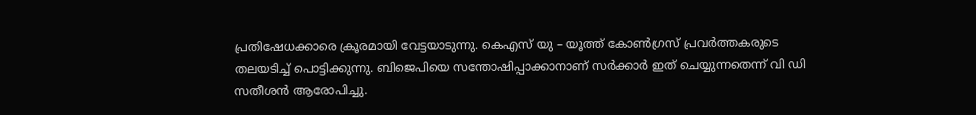പ്രതിഷേധക്കാരെ ക്രൂരമായി വേട്ടയാടുന്നു. കെഎസ് യു – യൂത്ത് കോൺഗ്രസ് പ്രവർത്തകരുടെ തലയടിച്ച് പൊട്ടിക്കുന്നു. ബിജെപിയെ സന്തോഷിപ്പാക്കാനാണ് സർക്കാർ ഇത് ചെയ്യുന്നതെന്ന് വി ഡി സതീശൻ ആരോപിച്ചു.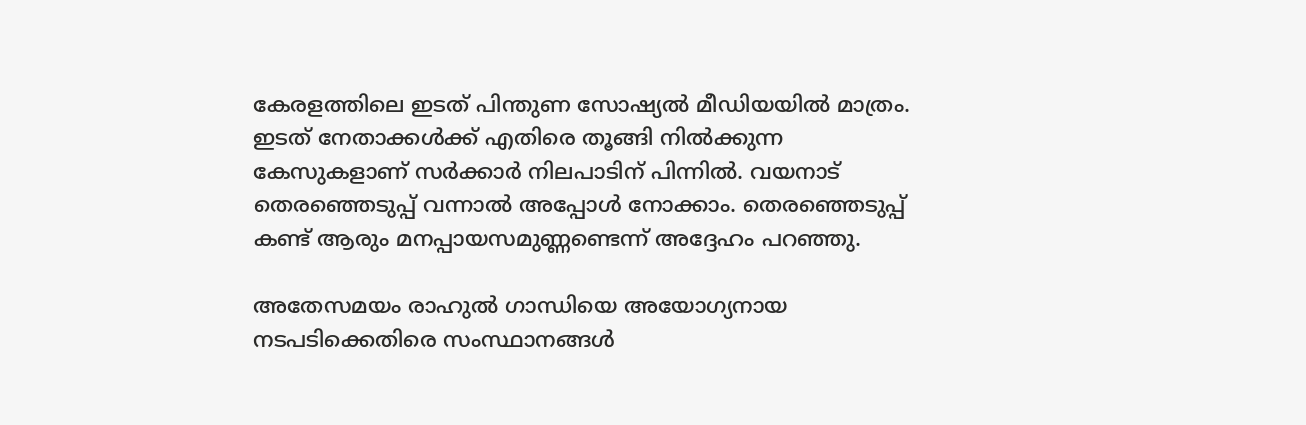കേരളത്തിലെ ഇടത് പിന്തുണ സോഷ്യൽ മീഡിയയിൽ മാത്രം. ഇടത് നേതാക്കൾക്ക് എതിരെ തൂങ്ങി നിൽക്കുന്ന കേസുകളാണ് സർക്കാർ നിലപാടിന് പിന്നിൽ. വയനാട് തെരഞ്ഞെടുപ്പ് വന്നാൽ അപ്പോൾ നോക്കാം. തെരഞ്ഞെടുപ്പ് കണ്ട് ആരും മനപ്പായസമുണ്ണണ്ടെന്ന് അദ്ദേഹം പറഞ്ഞു.

അതേസമയം രാഹുൽ ഗാന്ധിയെ അയോഗ്യനായ നടപടിക്കെതിരെ സംസ്ഥാനങ്ങൾ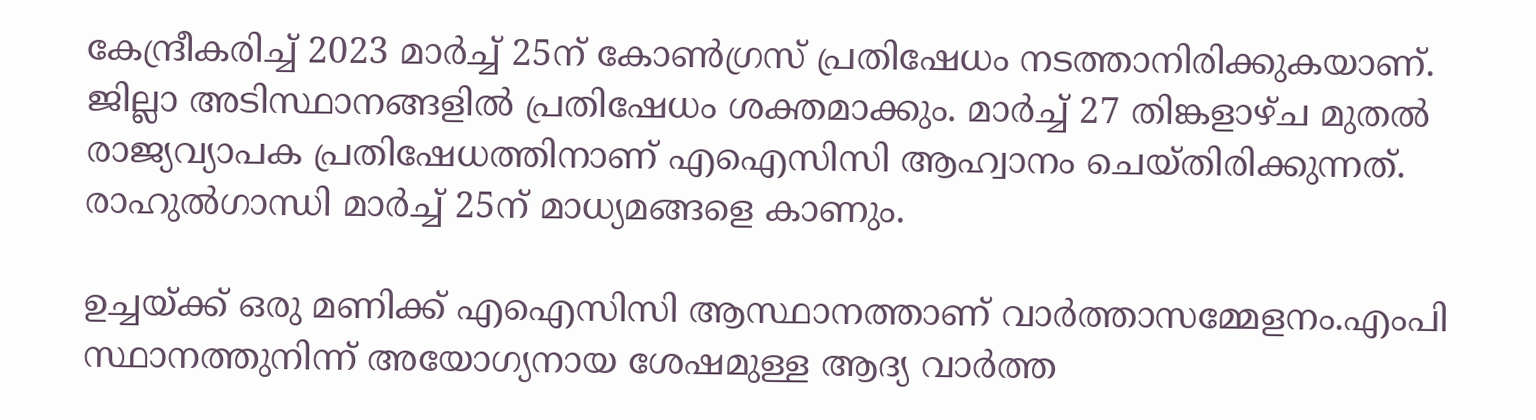കേന്ദ്രീകരിച്ച് 2023 മാർച്ച് 25ന് കോൺഗ്രസ് പ്രതിഷേധം നടത്താനിരിക്കുകയാണ്. ജില്ലാ അടിസ്ഥാനങ്ങളിൽ പ്രതിഷേധം ശക്തമാക്കും. മാർച്ച് 27 തിങ്കളാഴ്ച മുതൽ രാജ്യവ്യാപക പ്രതിഷേധത്തിനാണ് എഐസിസി ആഹ്വാനം ചെയ്തിരിക്കുന്നത്. രാഹുൽഗാന്ധി മാർച്ച് 25ന് മാധ്യമങ്ങളെ കാണും.

ഉച്ചയ്ക്ക് ഒരു മണിക്ക് എഐസിസി ആസ്ഥാനത്താണ് വാർത്താസമ്മേളനം.എംപി സ്ഥാനത്തുനിന്ന് അയോഗ്യനായ ശേഷമുള്ള ആദ്യ വാർത്ത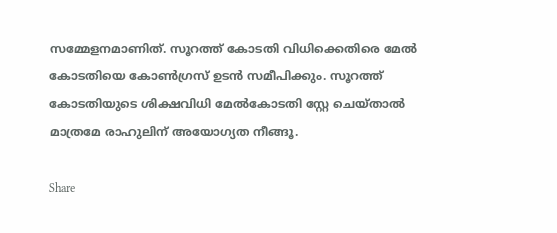സമ്മേളനമാണിത്. സൂറത്ത് കോടതി വിധിക്കെതിരെ മേൽ കോടതിയെ കോൺഗ്രസ് ഉടൻ സമീപിക്കും. സൂറത്ത് കോടതിയുടെ ശിക്ഷവിധി മേൽകോടതി സ്റ്റേ ചെയ്താൽ മാത്രമേ രാഹുലിന് അയോഗ്യത നീങ്ങൂ.

Share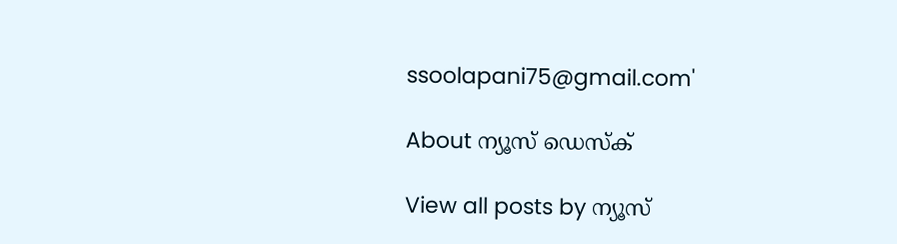ssoolapani75@gmail.com'

About ന്യൂസ് ഡെസ്ക്

View all posts by ന്യൂസ്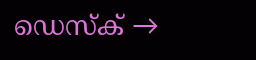ഡെസ്ക് →